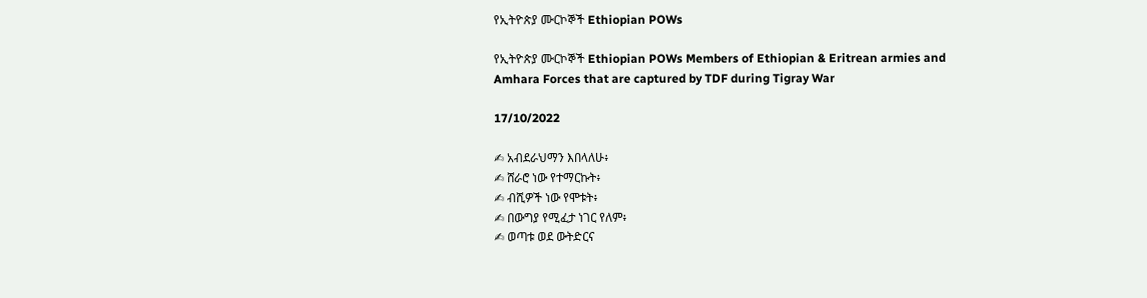የኢትዮጵያ ሙርኮኞች Ethiopian POWs

የኢትዮጵያ ሙርኮኞች Ethiopian POWs Members of Ethiopian & Eritrean armies and Amhara Forces that are captured by TDF during Tigray War

17/10/2022

✍ አብደራህማን እበላለሁ፥
✍ ሸራሮ ነው የተማርኩት፥
✍ ብሺዎች ነው የሞቱት፥
✍ በውግያ የሚፈታ ነገር የለም፥
✍ ወጣቱ ወደ ውትድርና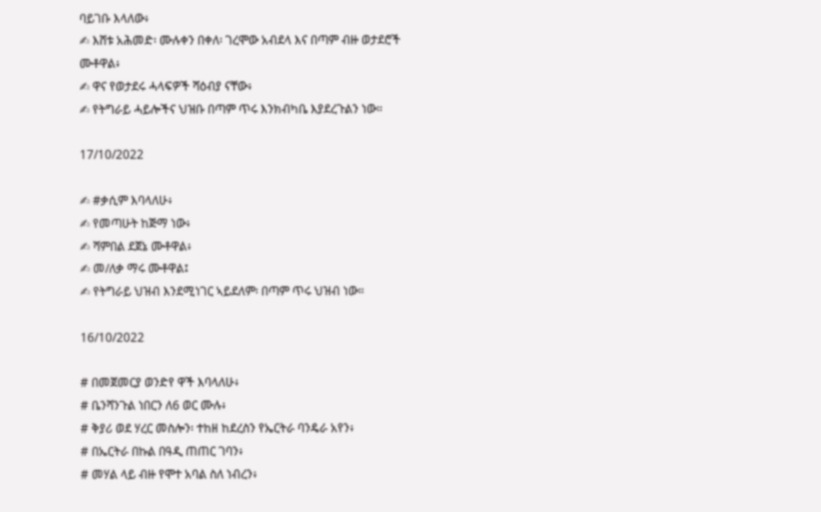ባይገቡ እላለው፥
✍ እሸቱ አሕመድ፡ ሙሉቀን በቀለ፡ ገረሞው አብደላ እና በጣም ብዙ ወታደሮች ሙቶዋል፥
✍ ዋና የወታደሩ ሓላፍዎች ሻዕብያ ናቸው፥
✍ የትግራይ ሓይሎችና ህዝቡ በጣም ጥሩ እንክብካቤ እያደረጉልን ነው።

17/10/2022

✍ #ቃሲም እባላለሁ፥
✍ የመጣሁት ከጅማ ነው፥
✍ ሻምበል ደጀኔ ሙቶዋል፥
✍ መ/ለቃ ማሩ ሙቶዋል፤
✍ የትግራይ ህዝብ እንደሚነገር ኣይደለም፡ በጣም ጥሩ ህዝብ ነው።

16/10/2022

# በመጀመርያ ወንድየ ዋች እባላለሁ፥
# ቤንሻንጉል ነበርን ለ6 ወር ሙሉ፥
# ቅያሪ ወደ ሃረር መስሎን፡ ተከዘ ከደረስን የኤርትራ ባንዴራ አየን፥
# በኤርትራ በኩል በዓዲ ጠጠር ገባን፥
# መሃል ላይ ብዙ የሞተ አባል ስለ ነብረን፥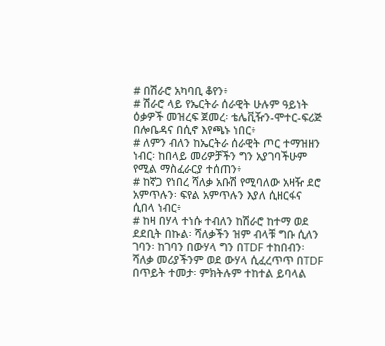# በሽራሮ አካባቢ ቆየን፥
# ሽራሮ ላይ የኤርትራ ሰራዊት ሁሉም ዓይነት ዕቃዎች መዝረፍ ጀመረ፡ ቴሌቪዥን-ሞተር-ፍሪጅ በሎቤዳና በሲኖ እየጫኑ ነበር፥
# ለምን ብለን ከኤርትራ ሰራዊት ጦር ተማዝዘን ነብር፡ ከበላይ መሪዎቻችን ግን አያገባችሁም የሚል ማስፈራርያ ተሰጠን፥
# ከኛጋ የነበረ ሻለቃ አቡሽ የሚባለው አዛዥ ደሮ አምጥሉን፡ ፍየል አምጥሉን እያለ ሲዘርፋና ሲበላ ነብር፥
# ከዛ በሃላ ተነሱ ተብለን ከሽራሮ ከተማ ወደ ደደቢት በኩል፡ ሻለቃችን ዝም ብላቹ ግቡ ሲለን ገባን፡ ከገባን በውሃላ ግን በTDF ተከበብን፡ ሻለቃ መሪያችንም ወደ ውሃላ ሲፈረጥጥ በTDF በጥይት ተመታ፡ ምክትሉም ተከተል ይባላል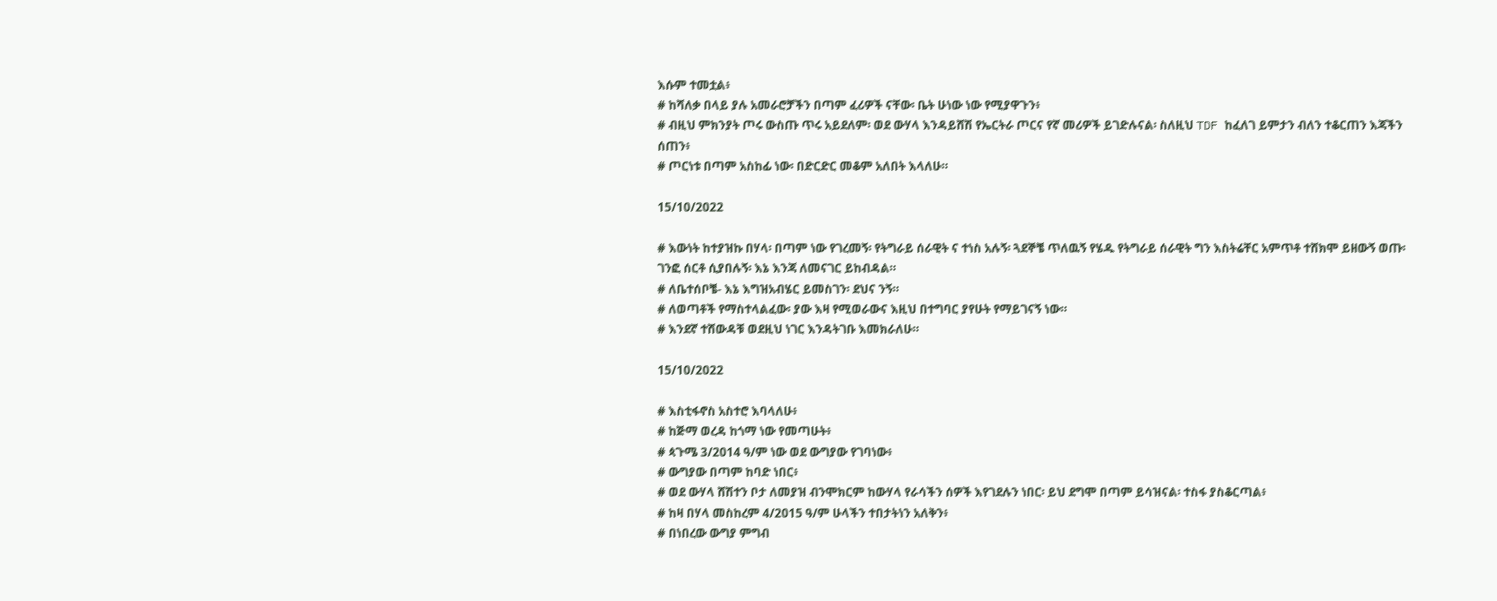እሱም ተመቷል፥
# ከሻለቃ በላይ ያሉ አመራሮቻችን በጣም ፈሪዎች ናቸው፡ ቤት ሁነው ነው የሚያዋጉን፥
# ብዚህ ምክንያት ጦሩ ውስጡ ጥሩ አይደለም፡ ወደ ውሃላ እንዳይሸሽ የኤርትራ ጦርና የኛ መሪዎች ይገድሉናል፡ ስለዚህ TDF ከፈለገ ይምታን ብለን ተቆርጠን እጃችን ሰጠን፥
# ጦርነቱ በጣም አስከፊ ነው፡ በድርድር መቆም አለበት እላለሁ።

15/10/2022

# እውነት ከተያዝኩ በሃላ፡ በጣም ነው የገረመኝ፡ የትግራይ ሰራዊት ና ተነስ አሉኝ፡ ጓደኞቼ ጥለዉኝ የሄዱ የትግራይ ሰራዊት ግን እስትሬቸር አምጥቶ ተሸክሞ ይዘውኝ ወጡ፡ ገንፎ ሰርቶ ሲያበሉኝ፡ እኔ እንጃ ለመናገር ይከብዳል።
# ለቤተሰቦቼ- እኔ እግዝአብሄር ይመስገን፡ ደህና ንኝ።
# ለወጣቶች የማስተላልፈው፡ ያው እዛ የሚወራውና እዚህ በተግባር ያየሁት የማይገናኝ ነው።
# እንደኛ ተሸውዳቹ ወደዚህ ነገር እንዳትገቡ እመክራለሁ።

15/10/2022

# እስቲፋኖስ አስተሮ እባላለሁ፥
# ከጅማ ወረዳ ከጎማ ነው የመጣሁት፥
# ጳጉሜ 3/2014 ዓ/ም ነው ወደ ውግያው የገባነው፥
# ውግያው በጣም ከባድ ነበር፥
# ወደ ውሃላ ሸሽተን ቦታ ለመያዝ ብንሞክርም ከውሃላ የራሳችን ሰዎች እየገደሉን ነበር፡ ይህ ደግሞ በጣም ይሳዝናል፡ ተስፋ ያስቆርጣል፥
# ከዛ በሃላ መስከረም 4/2015 ዓ/ም ሁላችን ተበታትነን አለቅን፥
# በነበረው ውግያ ምግብ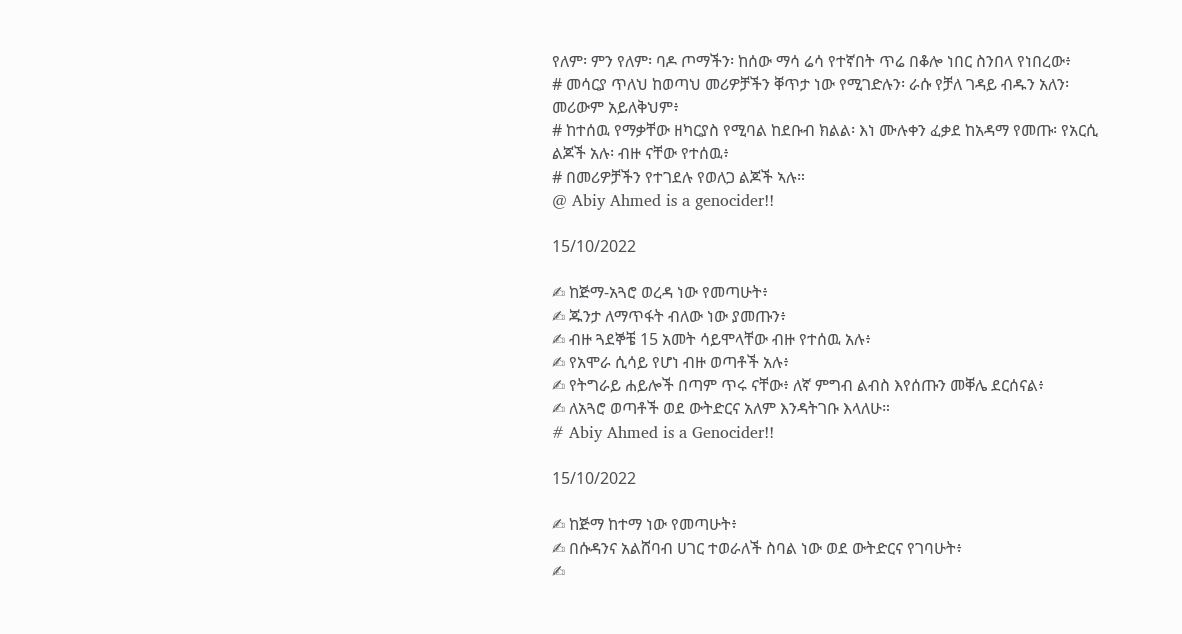የለም፡ ምን የለም፡ ባዶ ጦማችን፡ ከሰው ማሳ ሬሳ የተኛበት ጥሬ በቆሎ ነበር ስንበላ የነበረው፥
# መሳርያ ጥለህ ከወጣህ መሪዎቻችን ቐጥታ ነው የሚገድሉን፡ ራሱ የቻለ ገዳይ ብዱን አለን፡ መሪውም አይለቅህም፥
# ከተሰዉ የማቃቸው ዘካርያስ የሚባል ከደቡብ ክልል፡ እነ ሙሉቀን ፈቃደ ከአዳማ የመጡ፡ የአርሲ ልጆች አሉ፡ ብዙ ናቸው የተሰዉ፥
# በመሪዎቻችን የተገደሉ የወለጋ ልጆች ኣሉ።
@ Abiy Ahmed is a genocider!!

15/10/2022

✍ ከጅማ-አጓሮ ወረዳ ነው የመጣሁት፥
✍ ጁንታ ለማጥፋት ብለው ነው ያመጡን፥
✍ ብዙ ጓደኞቼ 15 አመት ሳይሞላቸው ብዙ የተሰዉ አሉ፥
✍ የአሞራ ሲሳይ የሆነ ብዙ ወጣቶች አሉ፥
✍ የትግራይ ሐይሎች በጣም ጥሩ ናቸው፥ ለኛ ምግብ ልብስ እየሰጡን መቐሌ ደርሰናል፥
✍ ለአጓሮ ወጣቶች ወደ ውትድርና አለም እንዳትገቡ እላለሁ።
# Abiy Ahmed is a Genocider!!

15/10/2022

✍ ከጅማ ከተማ ነው የመጣሁት፥
✍ በሱዳንና አልሸባብ ሀገር ተወራለች ስባል ነው ወደ ውትድርና የገባሁት፥
✍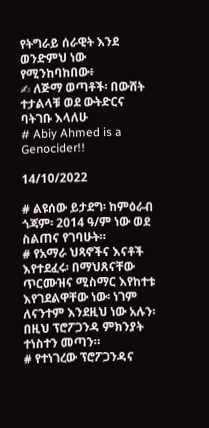የትግራይ ሰራዊት እንደ ወንድምህ ነው የሚንከባከበው፥
✍ ለጅማ ወጣቶች፡ በውሸት ተታልላቹ ወደ ውትድርና ባትገቡ እላለሁ
# Abiy Ahmed is a Genocider!!

14/10/2022

# ልዩሰው ይታደግ፡ ከምዕራብ ጎጃም፡ 2014 ዓ/ም ነው ወደ ስልጠና የገባሁት።
# የአማራ ህጻኖችና እናቶች እየተደፈሩ፡ በማህጸናቸው ጥርሙዝና ሚስማር እየከተቱ እየገደልዋቸው ነው፡ ነገም ለናንተም እንደዚህ ነው አሉን፡ በዚህ ፕሮፖጋንዳ ምክንያት ተነስተን መጣን።
# የተነገረው ፕሮፖጋንዳና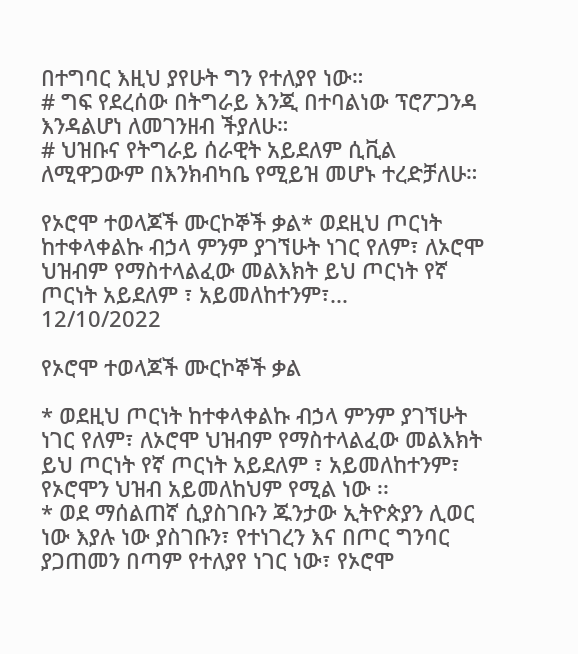በተግባር እዚህ ያየሁት ግን የተለያየ ነው።
# ግፍ የደረሰው በትግራይ እንጂ በተባልነው ፕሮፖጋንዳ እንዳልሆነ ለመገንዘብ ችያለሁ።
# ህዝቡና የትግራይ ሰራዊት አይደለም ሲቪል ለሚዋጋውም በእንክብካቤ የሚይዝ መሆኑ ተረድቻለሁ።

የኦሮሞ ተወላጆች ሙርኮኞች ቃል* ወደዚህ ጦርነት ከተቀላቀልኩ ብኃላ ምንም ያገኘሁት ነገር የለም፣ ለኦሮሞ ህዝብም የማስተላልፈው መልእክት ይህ ጦርነት የኛ ጦርነት አይደለም ፣ አይመለከተንም፣...
12/10/2022

የኦሮሞ ተወላጆች ሙርኮኞች ቃል

* ወደዚህ ጦርነት ከተቀላቀልኩ ብኃላ ምንም ያገኘሁት ነገር የለም፣ ለኦሮሞ ህዝብም የማስተላልፈው መልእክት ይህ ጦርነት የኛ ጦርነት አይደለም ፣ አይመለከተንም፣ የኦሮሞን ህዝብ አይመለከህም የሚል ነው ፡፡
* ወደ ማሰልጠኛ ሲያስገቡን ጁንታው ኢትዮጵያን ሊወር ነው እያሉ ነው ያስገቡን፣ የተነገረን እና በጦር ግንባር ያጋጠመን በጣም የተለያየ ነገር ነው፣ የኦሮሞ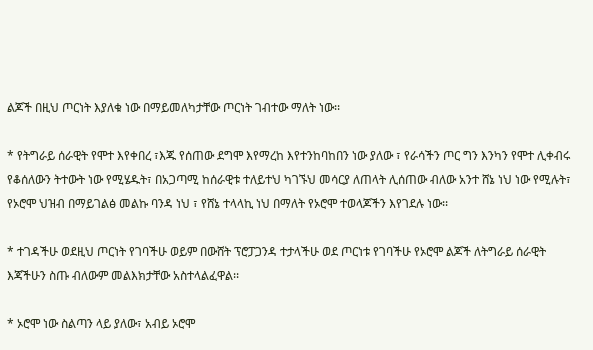ልጆች በዚህ ጦርነት እያለቁ ነው በማይመለካታቸው ጦርነት ገብተው ማለት ነው፡፡

* የትግራይ ሰራዊት የሞተ እየቀበረ ፣እጁ የሰጠው ደግሞ እየማረከ እየተንከባከበን ነው ያለው ፣ የራሳችን ጦር ግን እንካን የሞተ ሊቀብሩ የቆሰለውን ትተውት ነው የሚሄዱት፣ በአጋጣሚ ከሰራዊቱ ተለይተህ ካገኙህ መሳርያ ለጠላት ሊሰጠው ብለው አንተ ሸኔ ነህ ነው የሚሉት፣ የኦሮሞ ህዝብ በማይገልፅ መልኩ ባንዳ ነህ ፣ የሸኔ ተላላኪ ነህ በማለት የኦሮሞ ተወላጆችን እየገደሉ ነው፡፡

* ተገዳችሁ ወደዚህ ጦርነት የገባችሁ ወይም በውሸት ፕሮፓጋንዳ ተታላችሁ ወደ ጦርነቱ የገባችሁ የኦሮሞ ልጆች ለትግራይ ሰራዊት እጃችሁን ስጡ ብለውም መልእክታቸው አስተላልፈዋል፡፡

* ኦሮሞ ነው ስልጣን ላይ ያለው፣ አብይ ኦሮሞ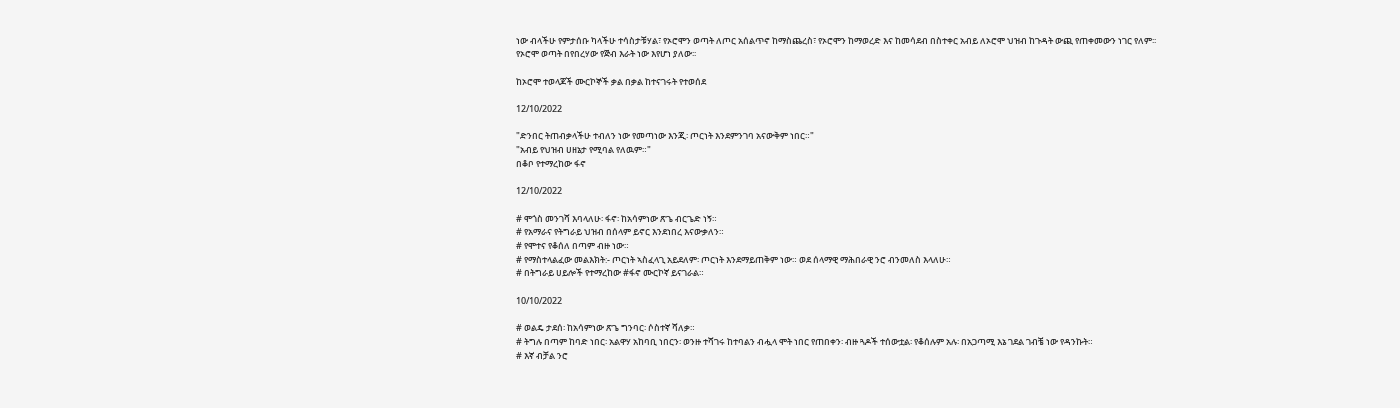ነው ብላችሁ የምታሰቡ ካላችሁ ተሳስታቹሃል፣ የኦሮሞን ወጣት ለጦር አሰልጥኖ ከማስጨረስ፣ የኦሮሞን ከማወረድ እና ከመሳደብ በስተቀር አብይ ለኦሮሞ ህዝብ ከጉዳት ውጪ የጠቀመውን ነገር የለም፡፡ የኦሮሞ ወጣት በየበረሃው የጅብ እራት ነው እየሆነ ያለው፡፡

ከኦሮሞ ተወላጆች ሙርኮኞች ቃል በቃል ከተናገሩት የተወሰደ

12/10/2022

"ድንበር ትጠብቃላችሁ ተብለን ነው የመጣነው እንጂ፡ ጦርነት እንደምንገባ አናውቅም ነበር።"
"አብይ የህዝብ ሀዘኔታ የሚባል የለዉም።"
በቆቦ የተማረከው ፋኖ

12/10/2022

# ሞጎስ መንገሻ እባላለሁ፡ ፋኖ፡ ከአሳምነው ጽጌ ብርጌድ ነኝ።
# የአማራና የትግራይ ህዝብ በሰላም ይኖር እንደነበረ እናውቃለን።
# የሞተና የቆሰለ በጣም ብዙ ነው።
# የማስተላልፈው መልእክት:- ጦርነት ኣስፈላጊ አይደለም፡ ጦርነት እንደማይጠቅም ነው። ወደ ሰላማዊ ማሕበራዊ ንሮ ብንመለስ እላለሁ።
# በትግራይ ሀይሎች የተማረከው #ፋኖ ሙርኮኛ ይናገራል።

10/10/2022

# ወልዴ ታደሰ፡ ከአሳምነው ጽጌ ግንባር፡ ሶስተኛ ሻለቃ።
# ትግሉ በጣም ከባድ ነበር፡ አልዋሃ አከባቢ ነበርን፡ ወንዙ ተሻገሩ ከተባልን ብሗላ ሞት ነበር የጠበቀን፡ ብዙ ጓዶች ተሰውቷል፡ የቆሰሉም አሉ፡ በአጋጣሚ እኔ ገደል ገብቼ ነው የዳንኩት።
# እኛ ብቻል ንሮ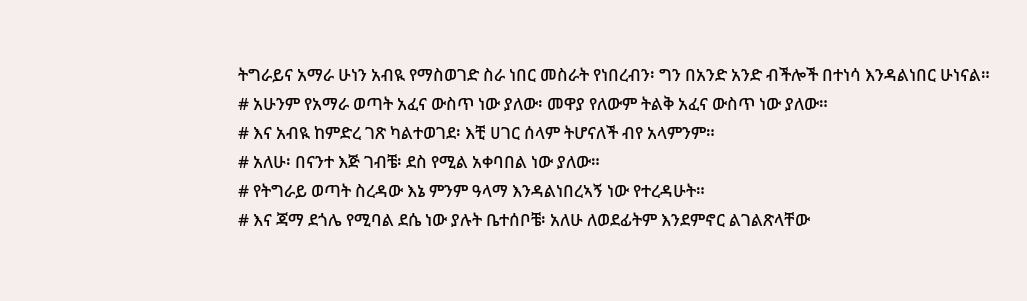ትግራይና አማራ ሁነን አብዪ የማስወገድ ስራ ነበር መስራት የነበረብን፡ ግን በአንድ አንድ ብችሎች በተነሳ እንዳልነበር ሁነናል።
# አሁንም የአማራ ወጣት አፈና ውስጥ ነው ያለው፡ መዋያ የለውም ትልቅ አፈና ውስጥ ነው ያለው።
# እና አብዪ ከምድረ ገጽ ካልተወገደ፡ እቺ ሀገር ሰላም ትሆናለች ብየ አላምንም።
# አለሁ፡ በናንተ እጅ ገብቼ፡ ደስ የሚል አቀባበል ነው ያለው።
# የትግራይ ወጣት ስረዳው እኔ ምንም ዓላማ እንዳልነበረኣኝ ነው የተረዳሁት።
# እና ጃማ ደጎሌ የሚባል ደሴ ነው ያሉት ቤተሰቦቼ፡ አለሁ ለወደፊትም እንደምኖር ልገልጽላቸው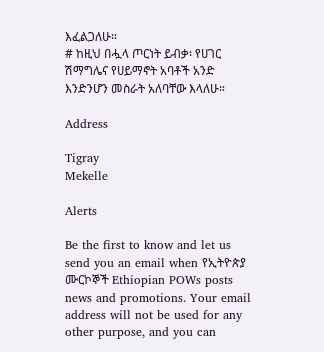እፈልጋለሁ።
# ከዚህ በሗላ ጦርነት ይብቃ፡ የሀገር ሽማግሌና የሀይማኖት አባቶች አንድ እንድንሆን መስራት አለባቸው እላለሁ።

Address

Tigray
Mekelle

Alerts

Be the first to know and let us send you an email when የኢትዮጵያ ሙርኮኞች Ethiopian POWs posts news and promotions. Your email address will not be used for any other purpose, and you can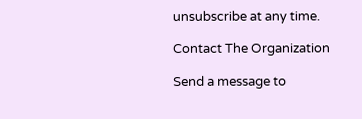unsubscribe at any time.

Contact The Organization

Send a message to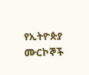የኢትዮጵያ ሙርኮኞች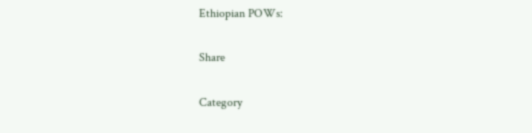Ethiopian POWs:

Share

Category